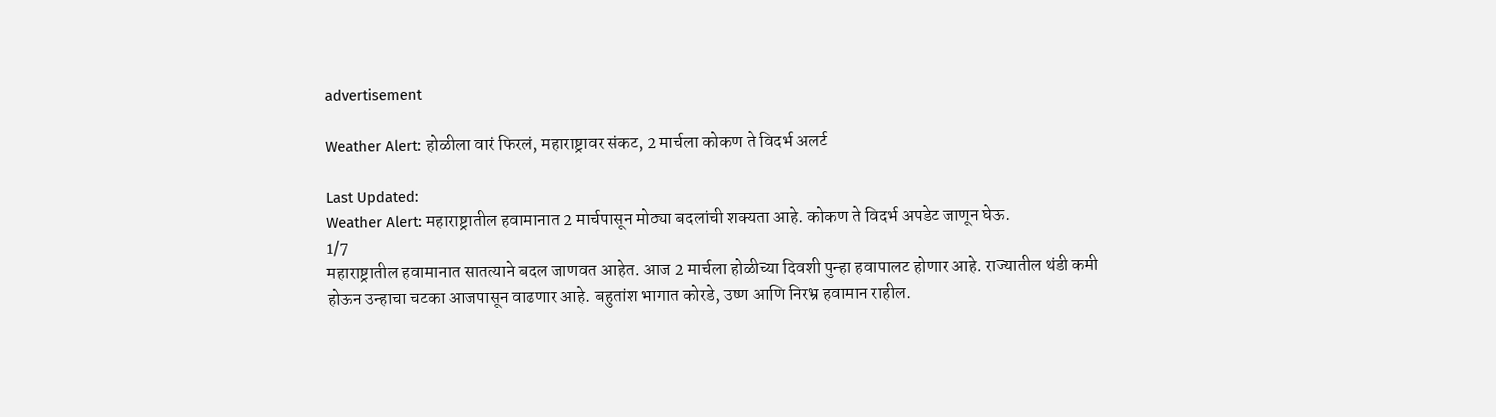advertisement

Weather Alert: होळीला वारं फिरलं, महाराष्ट्रावर संकट, 2 मार्चला कोकण ते विदर्भ अलर्ट

Last Updated:
Weather Alert: महाराष्ट्रातील हवामानात 2 मार्चपासून मोठ्या बदलांची शक्यता आहे. कोकण ते विदर्भ अपडेट जाणून घेऊ.
1/7
महाराष्ट्रातील हवामानात सातत्याने बदल जाणवत आहेत. आज 2 मार्चला होळीच्या दिवशी पुन्हा हवापालट होणार आहे. राज्यातील थंडी कमी होऊन उन्हाचा चटका आजपासून वाढणार आहे. बहुतांश भागात कोरडे, उष्ण आणि निरभ्र हवामान राहील.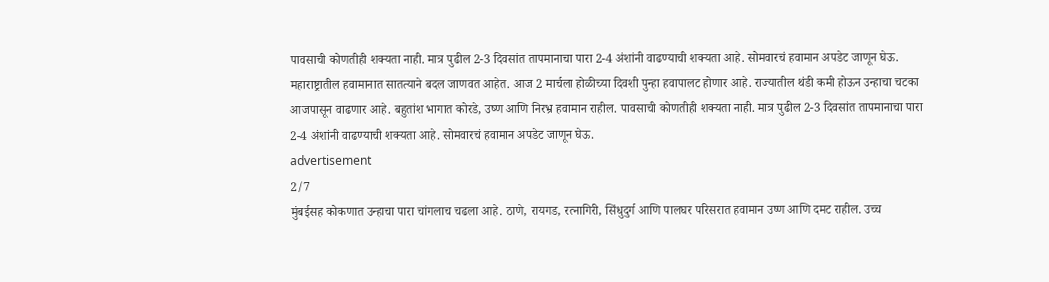पावसाची कोणतीही शक्यता नाही. मात्र पुढील 2-3 दिवसांत तापमानाचा पारा 2-4 अंशांनी वाढण्याची शक्यता आहे. सोमवारचं हवामान अपडेट जाणून घेऊ.
महाराष्ट्रातील हवामानात सातत्याने बदल जाणवत आहेत. आज 2 मार्चला होळीच्या दिवशी पुन्हा हवापालट होणार आहे. राज्यातील थंडी कमी होऊन उन्हाचा चटका आजपासून वाढणार आहे. बहुतांश भागात कोरडे, उष्ण आणि निरभ्र हवामान राहील. पावसाची कोणतीही शक्यता नाही. मात्र पुढील 2-3 दिवसांत तापमानाचा पारा 2-4 अंशांनी वाढण्याची शक्यता आहे. सोमवारचं हवामान अपडेट जाणून घेऊ.
advertisement
2/7
मुंबईसह कोकणात उन्हाचा पारा चांगलाच चढला आहे. ठाणे, रायगड, रत्नागिरी, सिंधुदुर्ग आणि पालघर परिसरात हवामान उष्ण आणि दमट राहील. उच्च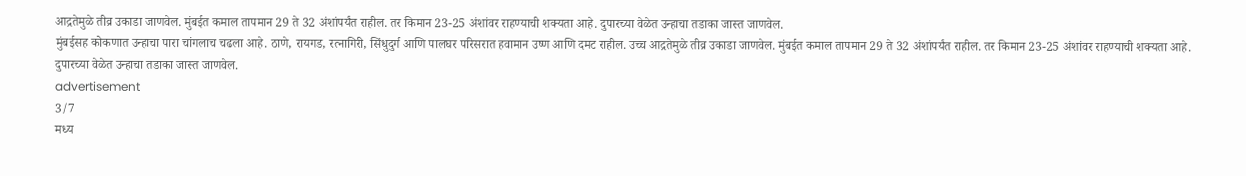आद्रतेमुळे तीव्र उकाडा जाणवेल. मुंबईत कमाल तापमान 29 ते 32 अंशांपर्यंत राहील. तर किमान 23-25 अंशांवर राहण्याची शक्यता आहे. दुपारच्या वेळेत उन्हाचा तडाका जास्त जाणवेल.
मुंबईसह कोकणात उन्हाचा पारा चांगलाच चढला आहे. ठाणे, रायगड, रत्नागिरी, सिंधुदुर्ग आणि पालघर परिसरात हवामान उष्ण आणि दमट राहील. उच्च आद्रतेमुळे तीव्र उकाडा जाणवेल. मुंबईत कमाल तापमान 29 ते 32 अंशांपर्यंत राहील. तर किमान 23-25 अंशांवर राहण्याची शक्यता आहे. दुपारच्या वेळेत उन्हाचा तडाका जास्त जाणवेल.
advertisement
3/7
मध्य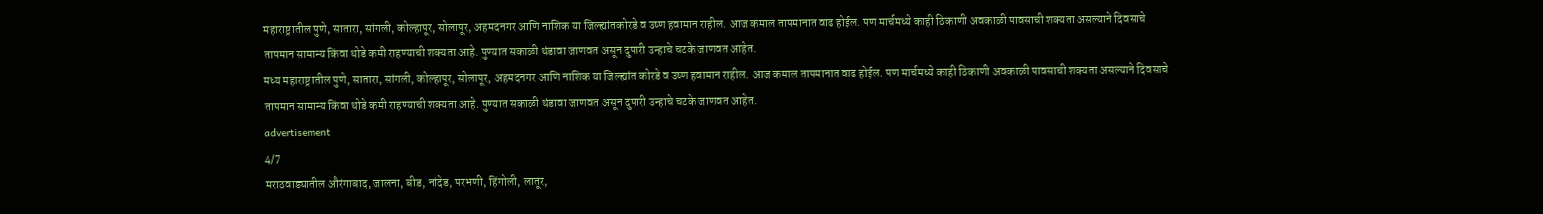महाराष्ट्रातील पुणे, सातारा, सांगली, कोल्हापूर, सोलापूर, अहमदनगर आणि नाशिक या जिल्ह्यांतकोरडे व उष्ण हवामान राहील. आज कमाल तापमानात वाढ होईल. पण मार्चमध्ये काही ठिकाणी अवकाळी पावसाची शक्यता असल्याने दिवसाचे तापमान सामान्य किंवा थोडे कमी राहण्याची शक्यता आहे. पुण्यात सकाळी थंडावा जाणवत असून दुपारी उन्हाचे चटके जाणवत आहेत.
मध्य महाराष्ट्रातील पुणे, सातारा, सांगली, कोल्हापूर, सोलापूर, अहमदनगर आणि नाशिक या जिल्ह्यांत कोरडे व उष्ण हवामान राहील. आज कमाल तापमानात वाढ होईल. पण मार्चमध्ये काही ठिकाणी अवकाळी पावसाची शक्यता असल्याने दिवसाचे तापमान सामान्य किंवा थोडे कमी राहण्याची शक्यता आहे. पुण्यात सकाळी थंडावा जाणवत असून दुपारी उन्हाचे चटके जाणवत आहेत.
advertisement
4/7
मराठवाड्यातील औरंगाबाद, जालना, बीड, नांदेड, परभणी, हिंगोली, लातूर,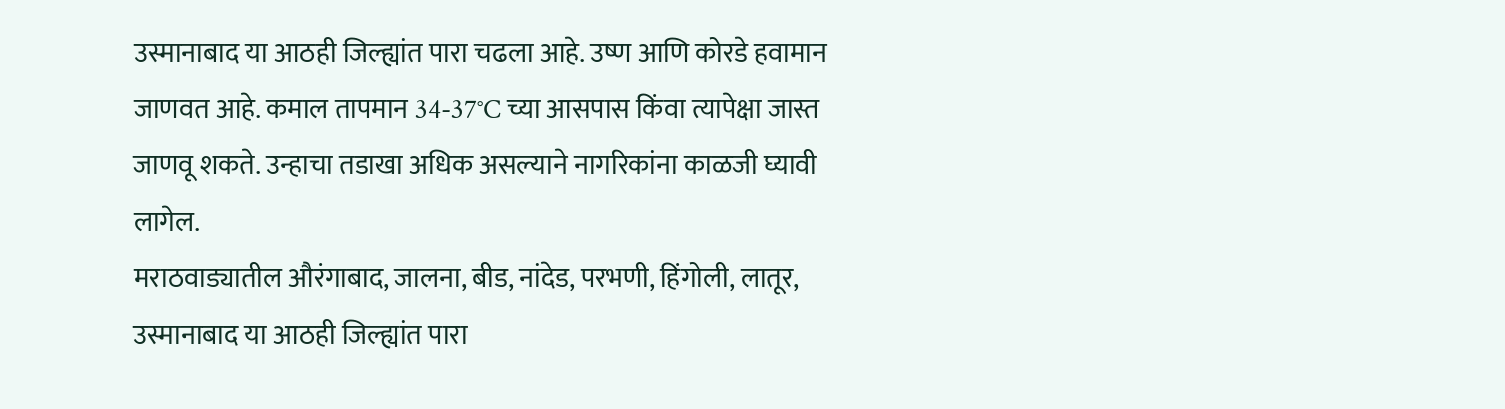उस्मानाबाद या आठही जिल्ह्यांत पारा चढला आहे. उष्ण आणि कोरडे हवामान जाणवत आहे. कमाल तापमान 34-37°C च्या आसपास किंवा त्यापेक्षा जास्त जाणवू शकते. उन्हाचा तडाखा अधिक असल्याने नागरिकांना काळजी घ्यावी लागेल.
मराठवाड्यातील औरंगाबाद, जालना, बीड, नांदेड, परभणी, हिंगोली, लातूर, उस्मानाबाद या आठही जिल्ह्यांत पारा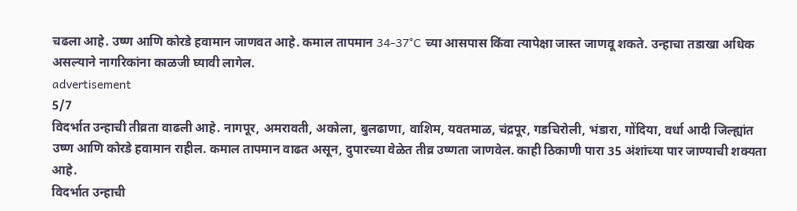चढला आहे. उष्ण आणि कोरडे हवामान जाणवत आहे. कमाल तापमान 34-37°C च्या आसपास किंवा त्यापेक्षा जास्त जाणवू शकते. उन्हाचा तडाखा अधिक असल्याने नागरिकांना काळजी घ्यावी लागेल.
advertisement
5/7
विदर्भात उन्हाची तीव्रता वाढली आहे. नागपूर, अमरावती, अकोला, बुलढाणा, वाशिम, यवतमाळ, चंद्रपूर, गडचिरोली, भंडारा, गोंदिया, वर्धा आदी जिल्ह्यांत उष्ण आणि कोरडे हवामान राहील. कमाल तापमान वाढत असून, दुपारच्या वेळेत तीव्र उष्णता जाणवेल. काही ठिकाणी पारा 35 अंशांच्या पार जाण्याची शक्यता आहे.
विदर्भात उन्हाची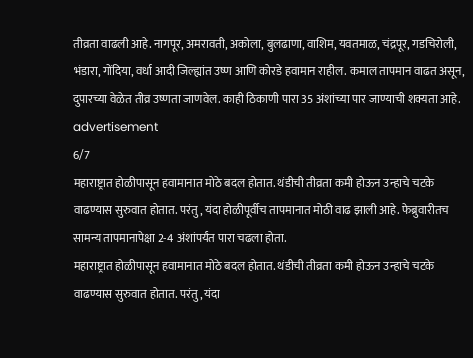तीव्रता वाढली आहे. नागपूर, अमरावती, अकोला, बुलढाणा, वाशिम, यवतमाळ, चंद्रपूर, गडचिरोली, भंडारा, गोंदिया, वर्धा आदी जिल्ह्यांत उष्ण आणि कोरडे हवामान राहील. कमाल तापमान वाढत असून, दुपारच्या वेळेत तीव्र उष्णता जाणवेल. काही ठिकाणी पारा 35 अंशांच्या पार जाण्याची शक्यता आहे.
advertisement
6/7
महाराष्ट्रात होळीपासून हवामानात मोठे बदल होतात. थंडीची तीव्रता कमी होऊन उन्हाचे चटके वाढण्यास सुरुवात होतात. परंतु, यंदा होळीपूर्वीच तापमानात मोठी वाढ झाली आहे. फेब्रुवारीतच सामन्य तापमानापेक्षा 2-4 अंशांपर्यंत पारा चढला होता.
महाराष्ट्रात होळीपासून हवामानात मोठे बदल होतात. थंडीची तीव्रता कमी होऊन उन्हाचे चटके वाढण्यास सुरुवात होतात. परंतु, यंदा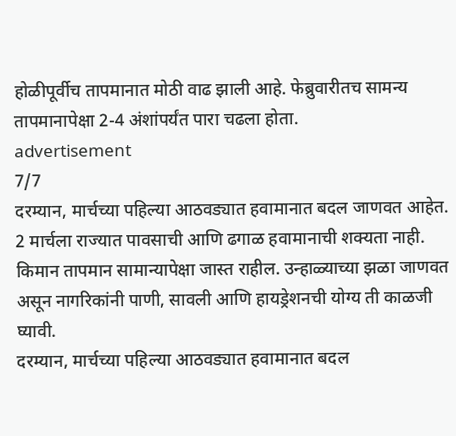होळीपूर्वीच तापमानात मोठी वाढ झाली आहे. फेब्रुवारीतच सामन्य तापमानापेक्षा 2-4 अंशांपर्यंत पारा चढला होता.
advertisement
7/7
दरम्यान, मार्चच्या पहिल्या आठवड्यात हवामानात बदल जाणवत आहेत. 2 मार्चला राज्यात पावसाची आणि ढगाळ हवामानाची शक्यता नाही. किमान तापमान सामान्यापेक्षा जास्त राहील. उन्हाळ्याच्या झळा जाणवत असून नागरिकांनी पाणी, सावली आणि हायड्रेशनची योग्य ती काळजी घ्यावी.
दरम्यान, मार्चच्या पहिल्या आठवड्यात हवामानात बदल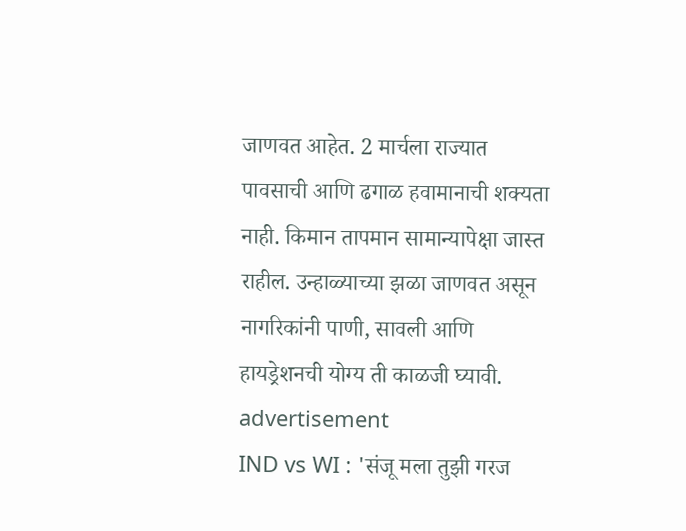जाणवत आहेत. 2 मार्चला राज्यात पावसाची आणि ढगाळ हवामानाची शक्यता नाही. किमान तापमान सामान्यापेक्षा जास्त राहील. उन्हाळ्याच्या झळा जाणवत असून नागरिकांनी पाणी, सावली आणि हायड्रेशनची योग्य ती काळजी घ्यावी.
advertisement
IND vs WI : 'संजू मला तुझी गरज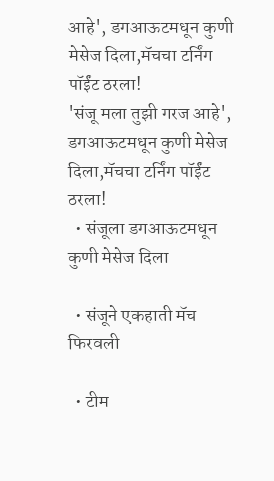आहे', डगआऊटमधून कुणी मेसेज दिला,मॅचचा टर्निंग पॉईंट ठरला!
'संजू मला तुझी गरज आहे', डगआऊटमधून कुणी मेसेज दिला,मॅचचा टर्निंग पॉईंट ठरला!
  • संजूला डगआऊटमधून कुणी मेसेज दिला

  • संजूने एकहाती मॅच फिरवली

  • टीम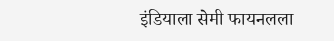इंडियाला सेमी फायनलला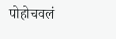पोहोचवलं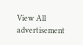View All
advertisement